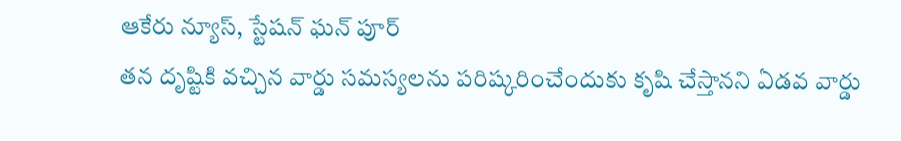ఆకేరు న్యూస్, స్టేషన్ ఘన్ పూర్
తన దృష్టికి వచ్చిన వార్డు సమస్యలను పరిష్కరించేందుకు కృషి చేస్తానని ఏడవ వార్డు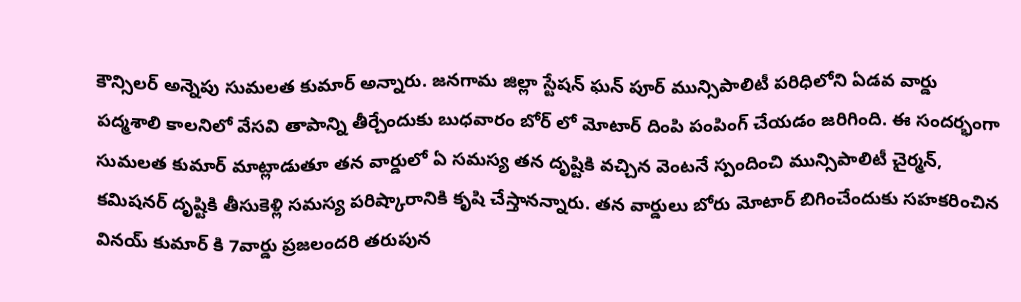కౌన్సిలర్ అన్నెపు సుమలత కుమార్ అన్నారు. జనగామ జిల్లా స్టేషన్ ఘన్ పూర్ మున్సిపాలిటీ పరిధిలోని ఏడవ వార్డు పద్మశాలి కాలనిలో వేసవి తాపాన్ని తీర్చేందుకు బుధవారం బోర్ లో మోటార్ దింపి పంపింగ్ చేయడం జరిగింది. ఈ సందర్భంగా సుమలత కుమార్ మాట్లాడుతూ తన వార్డులో ఏ సమస్య తన దృష్టికి వచ్చిన వెంటనే స్పందించి మున్సిపాలిటీ చైర్మన్, కమిషనర్ దృష్టికి తీసుకెళ్లి సమస్య పరిష్కారానికి కృషి చేస్తానన్నారు. తన వార్డులు బోరు మోటార్ బిగించేందుకు సహకరించిన వినయ్ కుమార్ కి 7వార్డు ప్రజలందరి తరుపున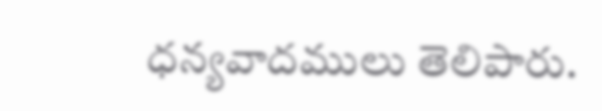ధన్యవాదములు తెలిపారు.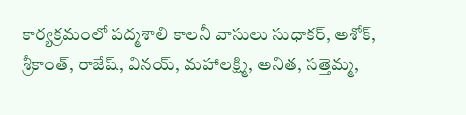కార్యక్రమంలో పద్మశాలి కాలనీ వాసులు సుధాకర్, అశోక్, శ్రీకాంత్, రాజేష్, వినయ్, మహాలక్ష్మి, అనిత, సత్తెమ్మ,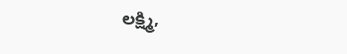లక్ష్మి,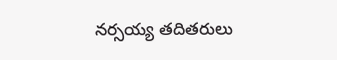నర్సయ్య తదితరులు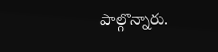పాల్గొన్నారు.